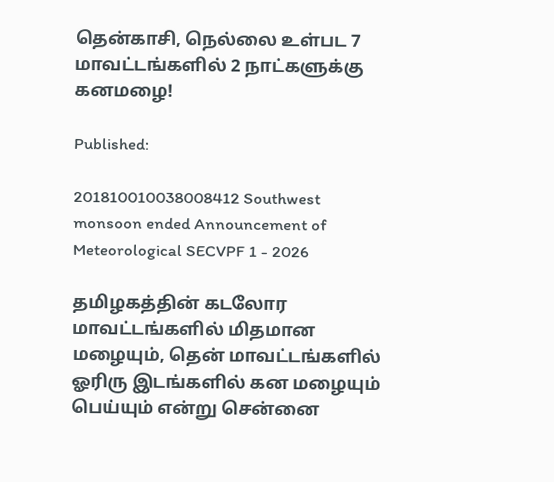தென்காசி, நெல்லை உள்பட 7 மாவட்டங்களில் 2 நாட்களுக்கு கனமழை!

Published:

201810010038008412 Southwest monsoon ended Announcement of Meteorological SECVPF 1 - 2026

தமிழகத்தின் கடலோர மாவட்டங்களில் மிதமான மழையும், தென் மாவட்டங்களில் ஓரிரு இடங்களில் கன மழையும் பெய்யும் என்று சென்னை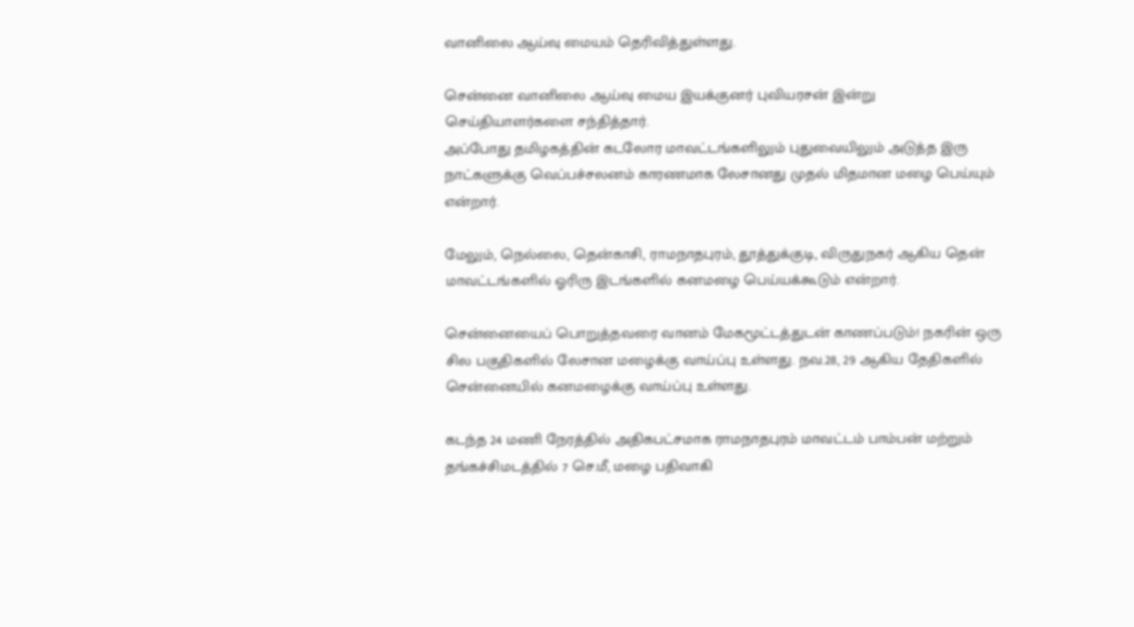வானிலை ஆய்வு மையம் தெரிவித்துள்ளது.

சென்னை வானிலை ஆய்வு மைய இயக்குனர் புவியரசன் இன்று செய்தியாளர்களை சந்தித்தார்.
அப்போது தமிழகத்தின் கடலோர மாவட்டங்களிலும் புதுவையிலும் அடுத்த இரு நாட்களுக்கு வெப்பச்சலனம் காரணமாக லேசானது முதல் மிதமான மழை பெய்யும் என்றார்.

மேலும், நெல்லை, தென்காசி, ராமநாதபுரம், தூத்துக்குடி, விருதுநகர் ஆகிய தென் மாவட்டங்களில் ஓரிரு இடங்களில் கனமழை பெய்யக்கூடும் என்றார்.

சென்னையைப் பொறுத்தவரை வானம் மேகமூட்டத்துடன் காணப்படும்! நகரின் ஒரு சில பகுதிகளில் லேசான மழைக்கு வாய்ப்பு உள்ளது. நவ.28, 29 ஆகிய தேதிகளில் சென்னையில் கனமழைக்கு வாய்ப்பு உள்ளது.

கடந்த 24 மணி நேரத்தில் அதிகபட்சமாக ராமநாதபுரம் மாவட்டம் பாம்பன் மற்றும் தங்கச்சிமடத்தில் 7 செ.மீ, மழை பதிவாகி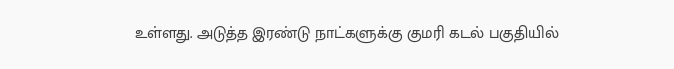உள்ளது. அடுத்த இரண்டு நாட்களுக்கு குமரி கடல் பகுதியில்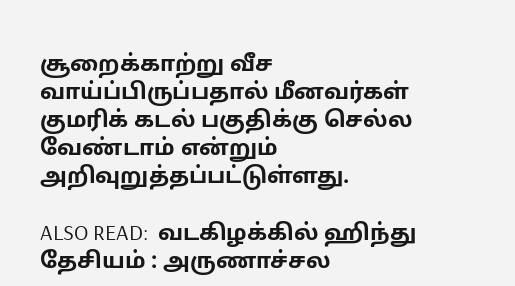சூறைக்காற்று வீச வாய்ப்பிருப்பதால் மீனவர்கள் குமரிக் கடல் பகுதிக்கு செல்ல வேண்டாம் என்றும் அறிவுறுத்தப்பட்டுள்ளது.

ALSO READ:  வடகிழக்கில் ஹிந்து தேசியம் : அருணாச்சல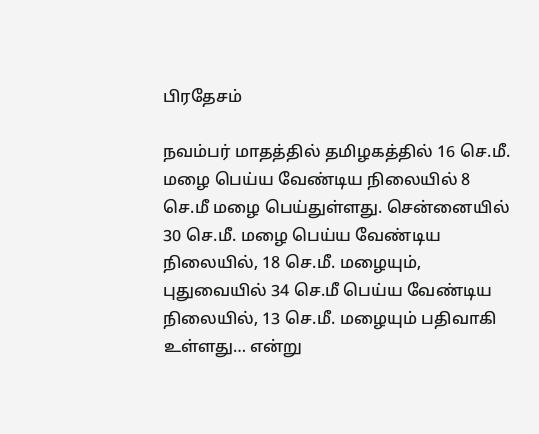பிரதேசம்

நவம்பர் மாதத்தில் தமிழகத்தில் 16 செ.மீ. மழை பெய்ய வேண்டிய நிலையில் 8 செ.மீ மழை பெய்துள்ளது. சென்னையில் 30 செ.மீ. மழை பெய்ய வேண்டிய நிலையில், 18 செ.மீ. மழையும், புதுவையில் 34 செ.மீ பெய்ய வேண்டிய நிலையில், 13 செ.மீ. மழையும் பதிவாகி உள்ளது… என்று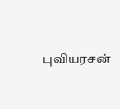புவியரசன்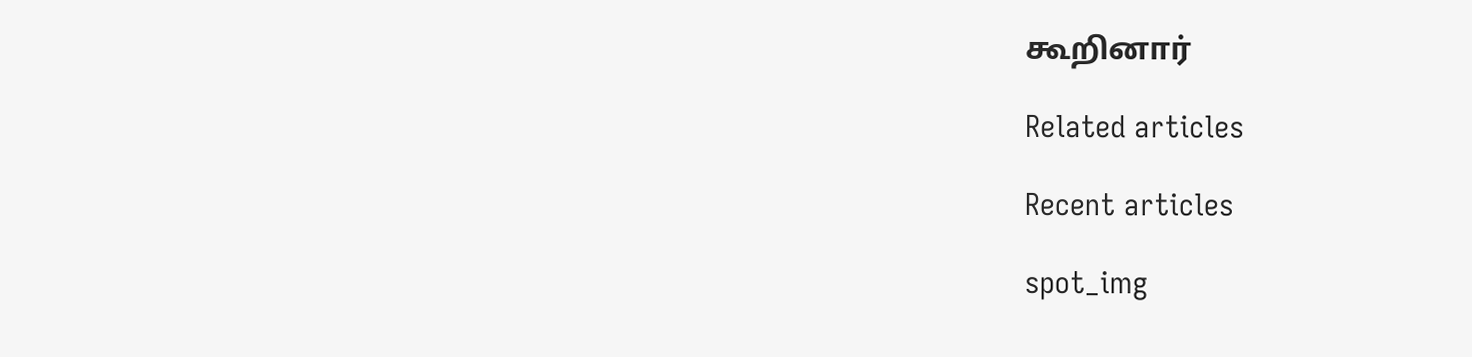கூறினார்

Related articles

Recent articles

spot_img